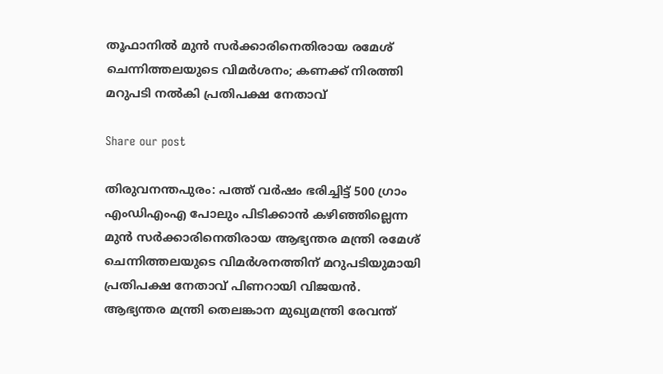തൂഫാനിൽ മുന്‍ സര്‍ക്കാരിനെതിരായ രമേശ് ചെന്നിത്തലയുടെ വിമര്‍ശനം; കണക്ക് നിരത്തി മറുപടി നല്‍കി പ്രതിപക്ഷ നേതാവ്

Share our post

തിരുവനന്തപുരം: പത്ത് വര്‍ഷം ഭരിച്ചിട്ട് 500 ഗ്രാം എംഡിഎംഎ പോലും പിടിക്കാന്‍ കഴിഞ്ഞില്ലെന്ന മുന്‍ സര്‍ക്കാരിനെതിരായ ആഭ്യന്തര മന്ത്രി രമേശ് ചെന്നിത്തലയുടെ വിമര്‍ശനത്തിന് മറുപടിയുമായി പ്രതിപക്ഷ നേതാവ് പിണറായി വിജയന്‍. ആഭ്യന്തര മന്ത്രി തെലങ്കാന മുഖ്യമന്ത്രി രേവന്ത്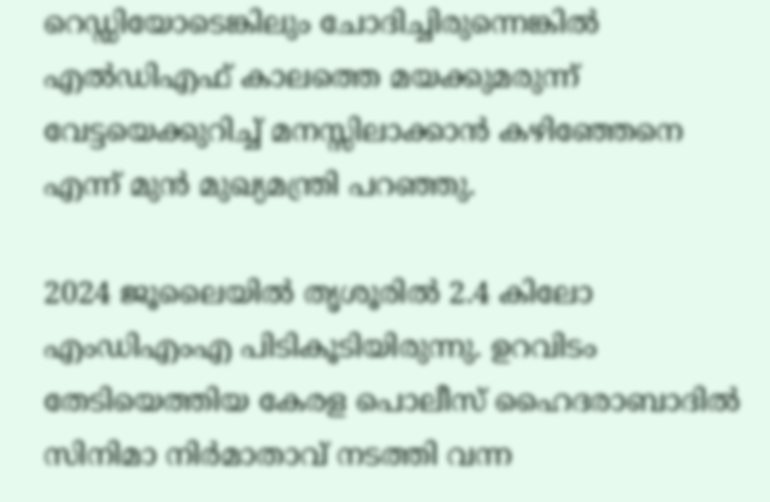റെഡ്ഡിയോടെങ്കിലും ചോദിച്ചിരുന്നെങ്കില്‍ എല്‍ഡിഎഫ് കാലത്തെ മയക്കുമരുന്ന് വേട്ടയെക്കുറിച്ച് മനസ്സിലാക്കാന്‍ കഴിഞ്ഞേനെ എന്ന് മുന്‍ മുഖ്യമന്ത്രി പറഞ്ഞു.

2024 ജൂലൈയില്‍ തൃശൂരില്‍ 2.4 കിലോ എംഡിഎംഎ പിടികൂടിയിരുന്നു. ഉറവിടം തേടിയെത്തിയ കേരള പൊലീസ് ഹൈദരാബാദില്‍ സിനിമാ നിര്‍മാതാവ് നടത്തി വന്ന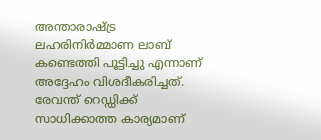അന്താരാഷ്ട്ര ലഹരിനിര്‍മ്മാണ ലാബ് കണ്ടെത്തി പൂട്ടിച്ചു എന്നാണ് അദ്ദേഹം വിശദീകരിച്ചത്. രേവന്ത് റെഡ്ഡിക്ക് സാധിക്കാത്ത കാര്യമാണ്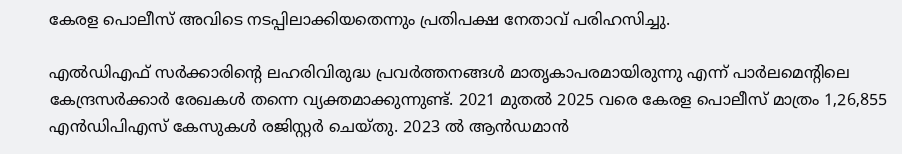കേരള പൊലീസ് അവിടെ നടപ്പിലാക്കിയതെന്നും പ്രതിപക്ഷ നേതാവ് പരിഹസിച്ചു.

എല്‍ഡിഎഫ് സര്‍ക്കാരിന്റെ ലഹരിവിരുദ്ധ പ്രവര്‍ത്തനങ്ങള്‍ മാതൃകാപരമായിരുന്നു എന്ന് പാര്‍ലമെന്റിലെ കേന്ദ്രസര്‍ക്കാര്‍ രേഖകള്‍ തന്നെ വ്യക്തമാക്കുന്നുണ്ട്. 2021 മുതല്‍ 2025 വരെ കേരള പൊലീസ് മാത്രം 1,26,855 എന്‍ഡിപിഎസ് കേസുകള്‍ രജിസ്റ്റര്‍ ചെയ്തു. 2023 ല്‍ ആന്‍ഡമാന്‍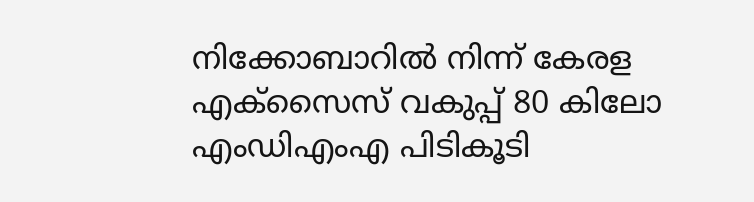നിക്കോബാറില്‍ നിന്ന് കേരള എക്‌സൈസ് വകുപ്പ് 80 കിലോ എംഡിഎംഎ പിടികൂടി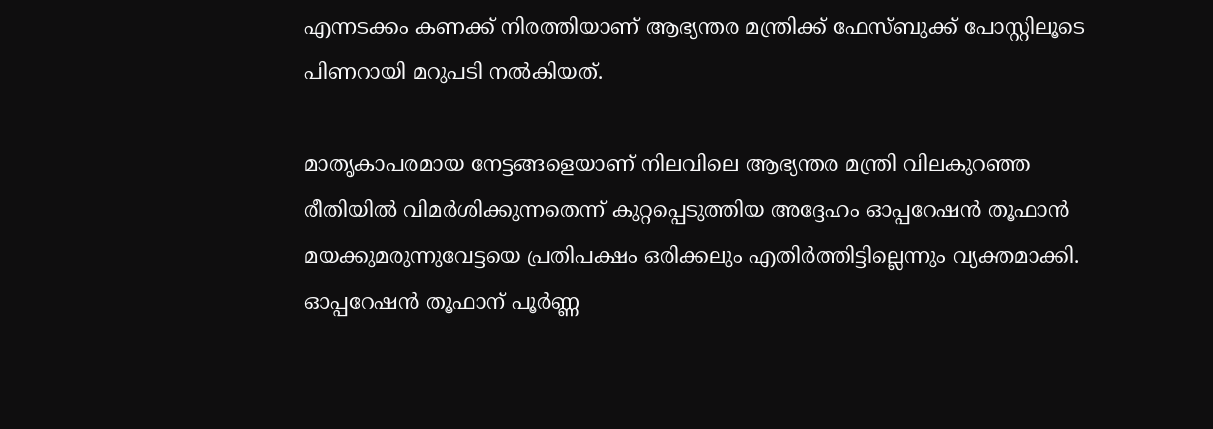എന്നടക്കം കണക്ക് നിരത്തിയാണ് ആഭ്യന്തര മന്ത്രിക്ക് ഫേസ്ബുക്ക് പോസ്റ്റിലൂടെ പിണറായി മറുപടി നല്‍കിയത്.

മാതൃകാപരമായ നേട്ടങ്ങളെയാണ് നിലവിലെ ആഭ്യന്തര മന്ത്രി വിലകുറഞ്ഞ രീതിയില്‍ വിമര്‍ശിക്കുന്നതെന്ന് കുറ്റപ്പെടുത്തിയ അദ്ദേഹം ഓപ്പറേഷന്‍ തൂഫാന്‍ മയക്കുമരുന്നുവേട്ടയെ പ്രതിപക്ഷം ഒരിക്കലും എതിര്‍ത്തിട്ടില്ലെന്നും വ്യക്തമാക്കി. ഓപ്പറേഷന്‍ തൂഫാന് പൂര്‍ണ്ണ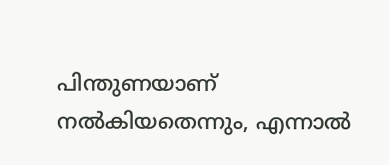പിന്തുണയാണ് നല്‍കിയതെന്നും, എന്നാല്‍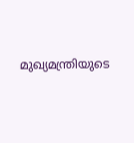മുഖ്യമന്ത്രിയുടെ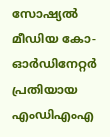സോഷ്യല്‍ മീഡിയ കോ-ഓര്‍ഡിനേറ്റര്‍ പ്രതിയായ എംഡിഎംഎ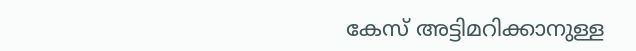കേസ് അട്ടിമറിക്കാനുള്ള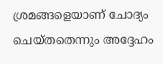ശ്രമങ്ങളെയാണ് ചോദ്യം ചെയ്തതെന്നും അദ്ദേഹം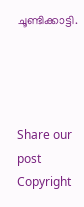ചൂണ്ടിക്കാട്ടി.




Share our post
Copyright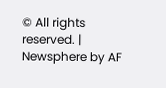© All rights reserved. | Newsphere by AF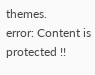themes.
error: Content is protected !!